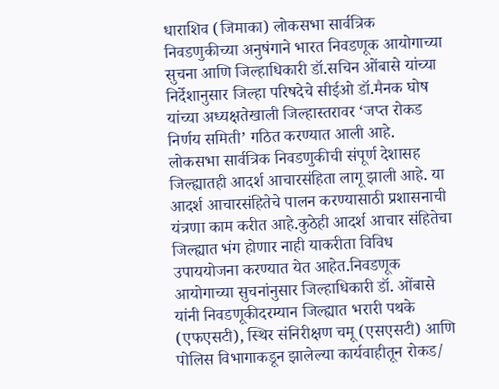धाराशिव (जिमाका) लोकसभा सार्वत्रिक निवडणुकीच्या अनुषंगाने भारत निवडणूक आयोगाच्या सुचना आणि जिल्हाधिकारी डॉ.सचिन ओंबासे यांच्या निर्देशानुसार जिल्हा परिषदेचे सीईओ डॉ.मैनक घोष यांच्या अध्यक्षतेखाली जिल्हास्तरावर ‘जप्त रोकड निर्णय समिती’ गठित करण्यात आली आहे.
लोकसभा सार्वत्रिक निवडणुकीची संपूर्ण देशासह जिल्ह्यातही आदर्श आचारसंहिता लागू झाली आहे. या आदर्श आचारसंहितेचे पालन करण्यासाठी प्रशासनाची यंत्रणा काम करीत आहे.कुठेही आदर्श आचार संहितेचा जिल्ह्यात भंग होणार नाही याकरीता विविध उपाययोजना करण्यात येत आहेत.निवडणूक आयोगाच्या सुचनांनुसार जिल्हाधिकारी डॉ. ओंबासे यांनी निवडणूकीदरम्यान जिल्ह्यात भरारी पथके (एफएसटी), स्थिर संनिरीक्षण चमू (एसएसटी) आणि पोलिस विभागाकडून झालेल्या कार्यवाहीतून रोकड/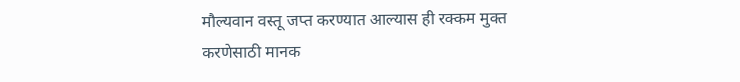मौल्यवान वस्तू जप्त करण्यात आल्यास ही रक्कम मुक्त करणेसाठी मानक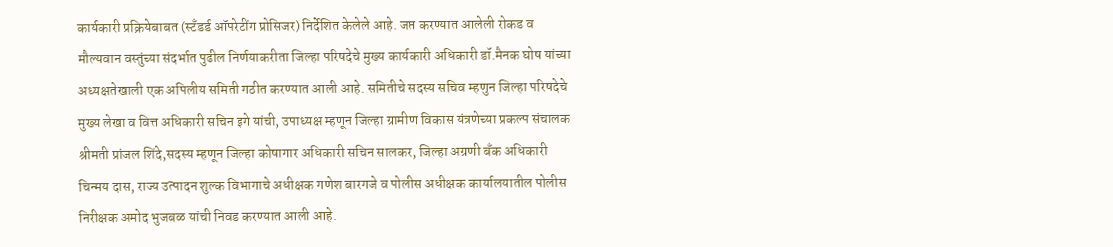कार्यकारी प्रक्रियेबाबत (स्टँडर्ड ऑपरेटींग प्रोसिजर) निर्देशित केलेले आहे. जप्त करण्यात आलेली रोकड व मौल्यवान वस्तुंच्या संदर्भात पुढील निर्णयाकरीता जिल्हा परिषदेचे मुख्य कार्यकारी अधिकारी डॉ.मैनक घोष यांच्या अध्यक्षतेखाली एक अपिलीय समिती गठीत करण्यात आली आहे. समितीचे सदस्य सचिव म्हणुन जिल्हा परिषदेचे मुख्य लेखा व वित्त अधिकारी सचिन इगे यांची, उपाध्यक्ष म्हणून जिल्हा ग्रामीण विकास यंत्रणेच्या प्रकल्प संचालक श्रीमती प्रांजल शिंदे,सदस्य म्हणून जिल्हा कोषागार अधिकारी सचिन सालकर, जिल्हा अग्रणी बँक अधिकारी चिन्मय दास, राज्य उत्पादन शुल्क विभागाचे अधीक्षक गणेश बारगजे व पोलीस अधीक्षक कार्यालयातील पोलीस निरीक्षक अमोद भुजबळ यांची निवड करण्यात आली आहे.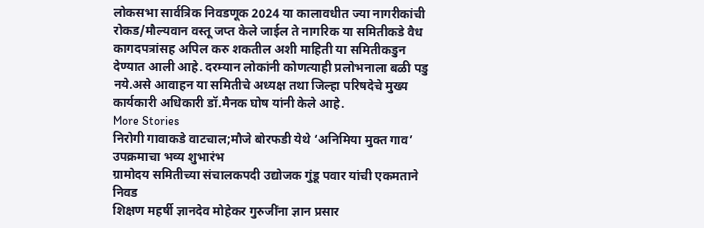लोकसभा सार्वत्रिक निवडणूक 2024 या कालावधीत ज्या नागरीकांची रोकड/मौल्यवान वस्तू जप्त केले जाईल ते नागरिक या समितीकडे वैध कागदपत्रांसह अपिल करु शकतील अशी माहिती या समितीकडुन देण्यात आली आहे. दरम्यान लोकांनी कोणत्याही प्रलोभनाला बळी पडु नये.असे आवाहन या समितीचे अध्यक्ष तथा जिल्हा परिषदेचे मुख्य कार्यकारी अधिकारी डॉ.मैनक घोष यांनी केले आहे.
More Stories
निरोगी गावाकडे वाटचाल;मौजे बोरफडी येथे ‘अनिमिया मुक्त गाव’ उपक्रमाचा भव्य शुभारंभ
ग्रामोदय समितीच्या संचालकपदी उद्योजक गुंडू पवार यांची एकमताने निवड
शिक्षण महर्षी ज्ञानदेव मोहेकर गुरुजींना ज्ञान प्रसार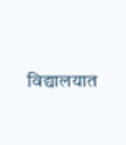विद्यालयात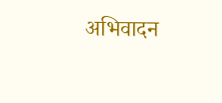अभिवादन